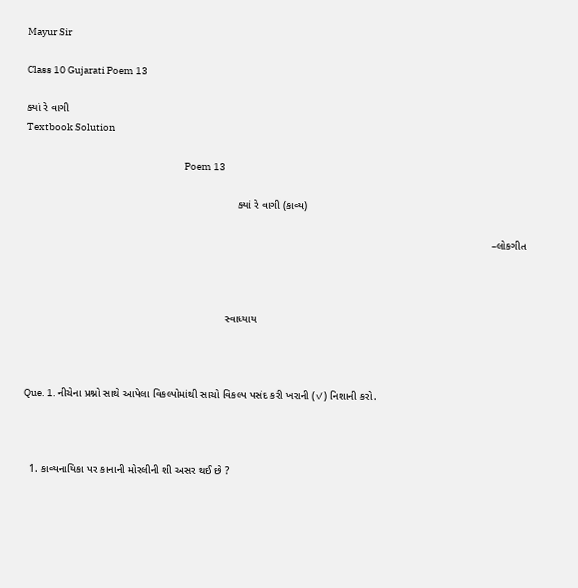Mayur Sir

Class 10 Gujarati Poem 13

ક્યાં રે વાગી
Textbook Solution

                                                                               Poem 13

                                                                       ક્યાં રે વાગી (કાવ્ય)

                                                                                                                                                            –લોકગીત



                                                                   સ્વાધ્યાય



Que. 1. નીચેના પ્રશ્નો સાથે આપેલા વિકલ્પોમાંથી સાચો વિકલ્પ પસંદ કરી ખરાની (✓) નિશાની કરો.



  1. કાવ્યનાયિકા પર કાનાની મોરલીની શી અસર થઈ છે ?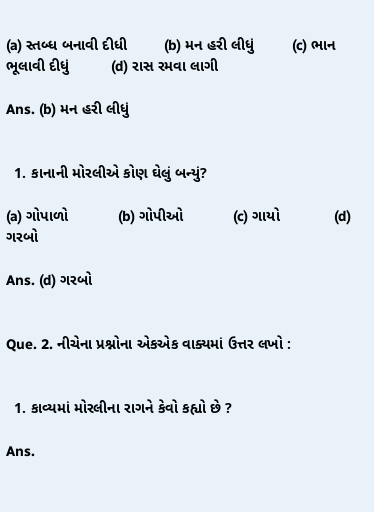(a) સ્તબ્ધ બનાવી દીધી         (b) મન હરી લીધું         (c) ભાન ભૂલાવી દીધું          (d) રાસ રમવા લાગી

Ans. (b) મન હરી લીધું


  1. કાનાની મોરલીએ કોણ ઘેલું બન્યું?

(a) ગોપાળો            (b) ગોપીઓ            (c) ગાયો             (d) ગરબો

Ans. (d) ગરબો


Que. 2. નીચેના પ્રશ્નોના એકએક વાક્યમાં ઉત્તર લખો :


  1. કાવ્યમાં મોરલીના રાગને કેવો કહ્યો છે ?

Ans.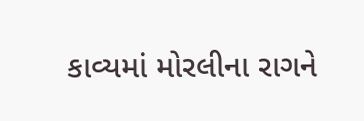કાવ્યમાં મોરલીના રાગને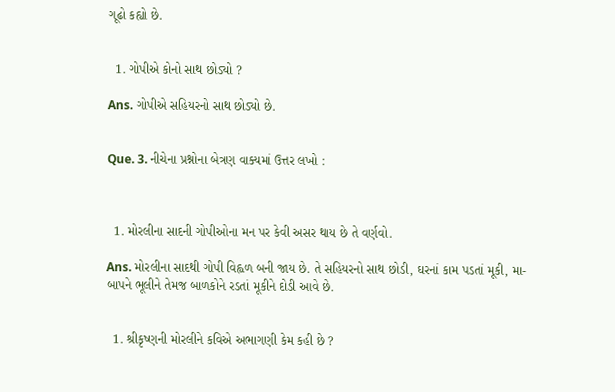ગૂઢો કહ્યો છે.


  1. ગોપીએ કોનો સાથ છોડ્યો ?

Ans. ગોપીએ સહિયરનો સાથ છોડ્યો છે.


Que. 3. નીચેના પ્રશ્નોના બેત્રણ વાક્યમાં ઉત્તર લખો :



  1. મોરલીના સાદની ગોપીઓના મન પર કેવી અસર થાય છે તે વર્ણવો.

Ans. મોરલીના સાદથી ગોપી વિહ્વળ બની જાય છે. તે સહિયરનો સાથ છોડી, ઘરનાં કામ પડતાં મૂકી, મા-બાપને ભૂલીને તેમજ બાળકોને રડતાં મૂકીને દોડી આવે છે.


  1. શ્રીકૃષ્ણની મોરલીને કવિએ અભાગણી કેમ કહી છે ?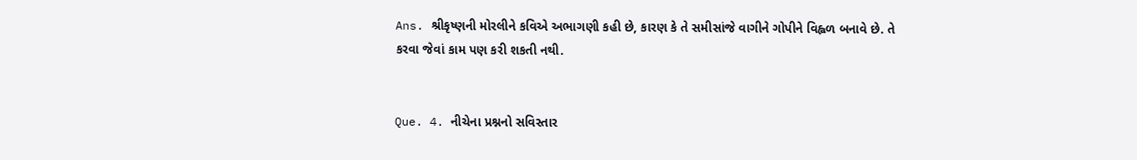Ans. શ્રીકૃષ્ણની મોરલીને કવિએ અભાગણી કહી છે, કારણ કે તે સમીસાંજે વાગીને ગોપીને વિહ્વળ બનાવે છે. તે કરવા જેવાં કામ પણ કરી શકતી નથી.


Que. 4. નીચેના પ્રશ્નનો સવિસ્તાર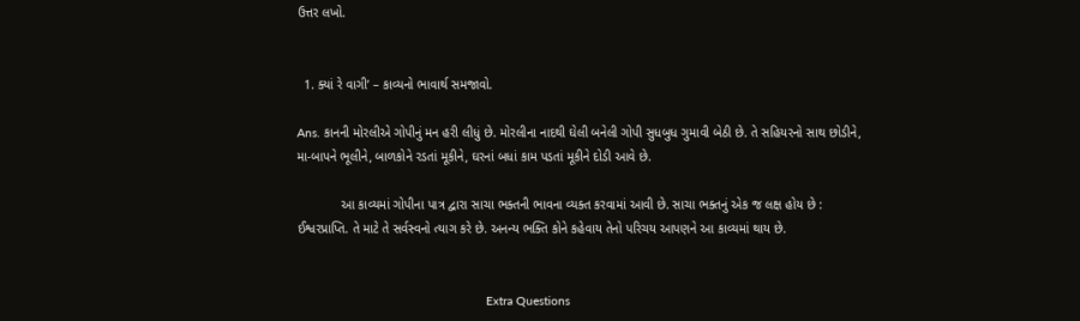ઉત્તર લખો.


  1. ક્યાં રે વાગી’ – કાવ્યનો ભાવાર્થ સમજાવો.

Ans. કાનની મોરલીએ ગોપીનું મન હરી લીધું છે. મોરલીના નાદથી ઘેલી બનેલી ગોપી સુધબુધ ગુમાવી બેઠી છે. તે સહિયરનો સાથ છોડીને, મા-બાપને ભૂલીને, બાળકોને રડતાં મૂકીને, ઘરનાં બધાં કામ પડતાં મૂકીને દોડી આવે છે.

            આ કાવ્યમાં ગોપીના પાત્ર દ્વારા સાચા ભક્તની ભાવના વ્યક્ત કરવામાં આવી છે. સાચા ભક્તનું એક જ લક્ષ હોય છે : ઈશ્વરપ્રાપ્તિ. તે માટે તે સર્વસ્વનો ત્યાગ કરે છે. અનન્ય ભક્તિ કોને કહેવાય તેનો પરિચય આપણને આ કાવ્યમાં થાય છે.


                                                               Extra Questions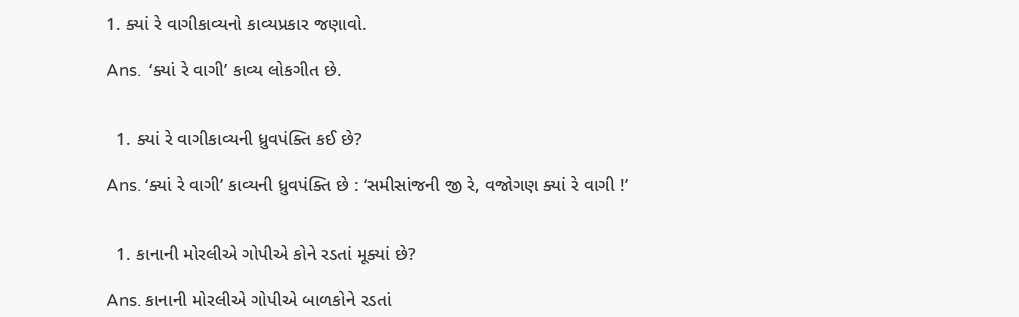1. ક્યાં રે વાગીકાવ્યનો કાવ્યપ્રકાર જણાવો.

Ans.  ‘ક્યાં રે વાગી’ કાવ્ય લોકગીત છે.


  1. ક્યાં રે વાગીકાવ્યની ધ્રુવપંક્તિ કઈ છે?

Ans. ‘ક્યાં રે વાગી’ કાવ્યની ધ્રુવપંક્તિ છે : ‘સમીસાંજની જી રે, વજોગણ ક્યાં રે વાગી !’


  1. કાનાની મોરલીએ ગોપીએ કોને રડતાં મૂક્યાં છે?

Ans. કાનાની મોરલીએ ગોપીએ બાળકોને રડતાં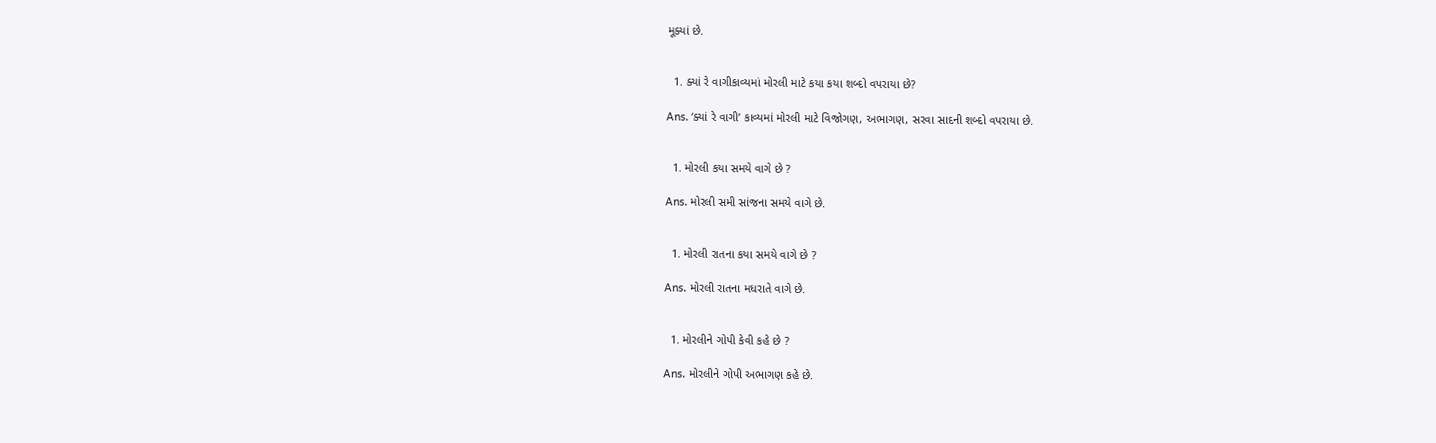મૂક્યાં છે.


  1. ક્યાં રે વાગીકાવ્યમાં મોરલી માટે કયા કયા શબ્દો વપરાયા છે?

Ans. ‘ક્યાં રે વાગી’ કાવ્યમાં મોરલી માટે વિજોગણ, અભાગણ, સરવા સાદની શબ્દો વપરાયા છે.


  1. મોરલી કયા સમયે વાગે છે ?

Ans. મોરલી સમી સાંજના સમયે વાગે છે.


  1. મોરલી રાતના કયા સમયે વાગે છે ?

Ans. મોરલી રાતના મધરાતે વાગે છે.


  1. મોરલીને ગોપી કેવી કહે છે ?

Ans. મોરલીને ગોપી અભાગણ કહે છે.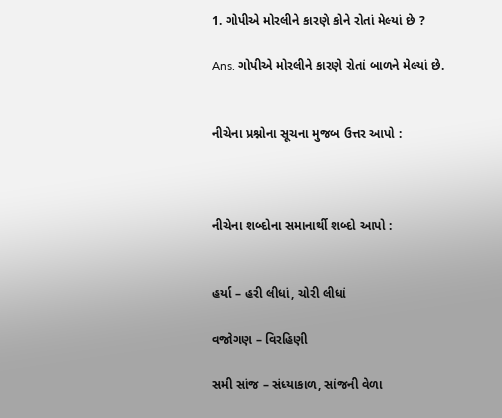1. ગોપીએ મોરલીને કારણે કોને રોતાં મેલ્યાં છે ?

Ans. ગોપીએ મોરલીને કારણે રોતાં બાળને મેલ્યાં છે.


નીચેના પ્રશ્નોના સૂચના મુજબ ઉત્તર આપો :



નીચેના શબ્દોના સમાનાર્થી શબ્દો આપો :


હર્યા – હરી લીધાં, ચોરી લીધાં

વજોગણ – વિરહિણી

સમી સાંજ – સંધ્યાકાળ, સાંજની વેળા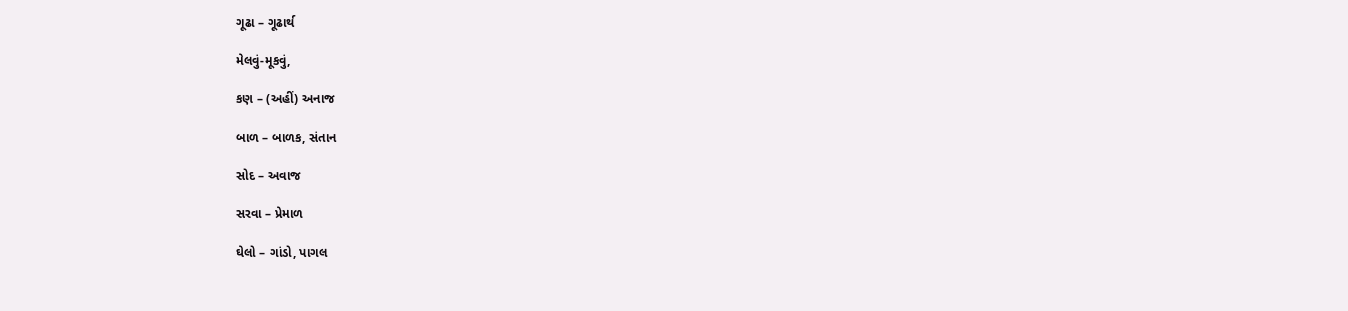ગૂઢા – ગૂઢાર્થ

મેલવું-મૂકવું,

કણ – (અહીં) અનાજ

બાળ – બાળક, સંતાન

સોદ – અવાજ

સરવા – પ્રેમાળ

ઘેલો – ગાંડો, પાગલ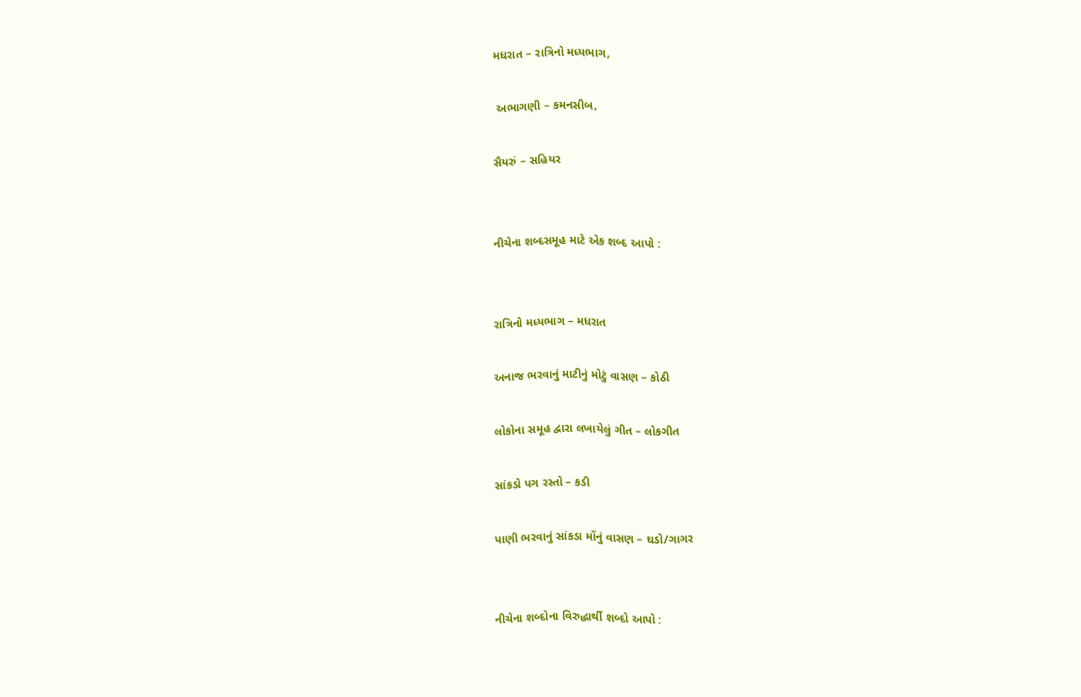મધરાત – રાત્રિનો મધ્યભાગ,

 અભાગણી – કમનસીબ,

સૈયરું – સહિયર


નીચેના શબ્દસમૂહ માટે એક શબ્દ આપો :


રાત્રિનો મધ્યભાગ – મધરાત

અનાજ ભરવાનું માટીનું મોટું વાસણ – કોઠી

લોકોના સમૂહ દ્વારા લખાયેલું ગીત – લોકગીત

સાંકડો પગ રસ્તો – કડી

પાણી ભરવાનું સાંકડા મોંનું વાસણ – ઘડો/ગાગર


નીચેના શબ્દોના વિરુદ્ધાર્થી શબ્દો આપો :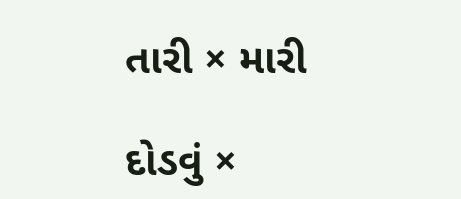તારી × મારી

દોડવું ×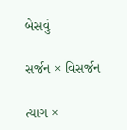બેસવું

સર્જન × વિસર્જન

ત્યાગ ×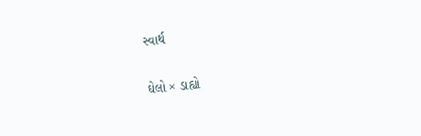સ્વાર્થ

ઘેલો × ડાહ્યો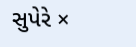સુપેરે ×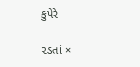કુપેરે

૨ડતાં ×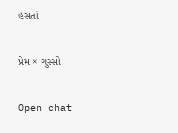હસતાં

પ્રેમ × ગુસ્સો

Open chat